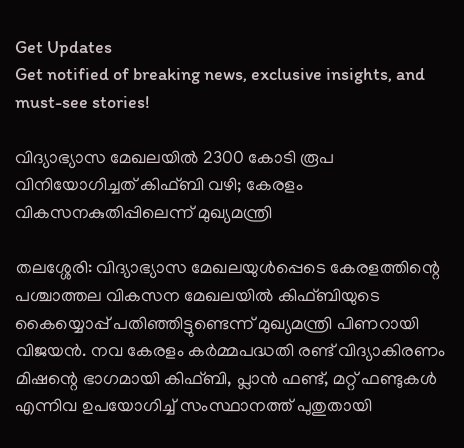Get Updates
Get notified of breaking news, exclusive insights, and must-see stories!

വിദ്യാഭ്യാസ മേഖലയില്‍ 2300 കോടി രൂപ വിനിയോഗിച്ചത് കിഫ്ബി വഴി; കേരളം വികസനകുതിപ്പിലെന്ന് മുഖ്യമന്ത്രി

തലശ്ശേരി: വിദ്യാഭ്യാസ മേഖലയുള്‍പ്പെടെ കേരളത്തിന്റെ പശ്ചാത്തല വികസന മേഖലയില്‍ കിഫ്ബിയുടെ കൈയ്യൊപ്പ് പതിഞ്ഞിട്ടുണ്ടെന്ന് മുഖ്യമന്ത്രി പിണറായി വിജയന്‍. നവ കേരളം കര്‍മ്മപദ്ധതി രണ്ട് വിദ്യാകിരണം മിഷന്റെ ഭാഗമായി കിഫ്ബി, പ്ലാന്‍ ഫണ്ട്, മറ്റ് ഫണ്ടുകള്‍ എന്നിവ ഉപയോഗിച്ച് സംസ്ഥാനത്ത് പുതുതായി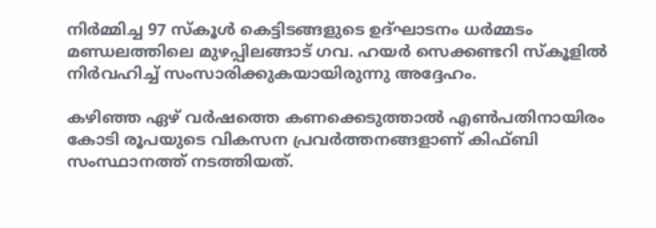നിര്‍മ്മിച്ച 97 സ്‌കൂള്‍ കെട്ടിടങ്ങളുടെ ഉദ്ഘാടനം ധര്‍മ്മടം മണ്ഡലത്തിലെ മുഴപ്പിലങ്ങാട് ഗവ. ഹയര്‍ സെക്കണ്ടറി സ്‌കൂളില്‍ നിര്‍വഹിച്ച് സംസാരിക്കുകയായിരുന്നു അദ്ദേഹം.

കഴിഞ്ഞ ഏഴ് വര്‍ഷത്തെ കണക്കെടുത്താല്‍ എണ്‍പതിനായിരം കോടി രൂപയുടെ വികസന പ്രവര്‍ത്തനങ്ങളാണ് കിഫ്ബി സംസ്ഥാനത്ത് നടത്തിയത്.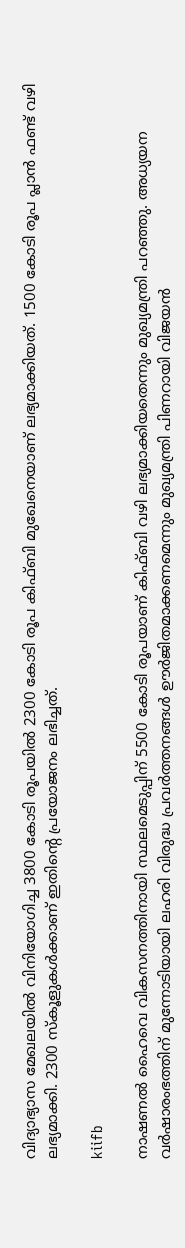വിദ്യാഭ്യാസ മേഖലയില്‍ വിനിയോഗിച്ച 3800 കോടി രൂപയില്‍ 2300 കോടി രൂപ കിഫ്ബി മുഖേനെയാണ് ലഭ്യമാക്കിയത്. 1500 കോടി രൂപ പ്ലാന്‍ ഫണ്ട് വഴി ലഭ്യമാക്കി. 2300 സ്‌കൂളുകള്‍ക്കാണ് ഇതിന്റെ പ്രയോജനം ലഭിച്ചത്.

kiifb

നാഷണല്‍ ഹൈവെ വികസനത്തിനായി സ്ഥലമെടുപ്പിന് 5500 കോടി രൂപയാണ് കിഫ്ബി വഴി ലഭ്യമാക്കിയതെന്നും മുഖ്യമന്ത്രി പറഞ്ഞു. അധ്യയന വര്‍ഷാരംഭത്തിന് മുന്നോടിയായി ലഹരി വിരുദ്ധ പ്രവര്‍ത്തനങ്ങള്‍ ഊര്‍ജിതമാക്കണമെന്നും മുഖ്യമന്ത്രി പിണറായി വിജയന്‍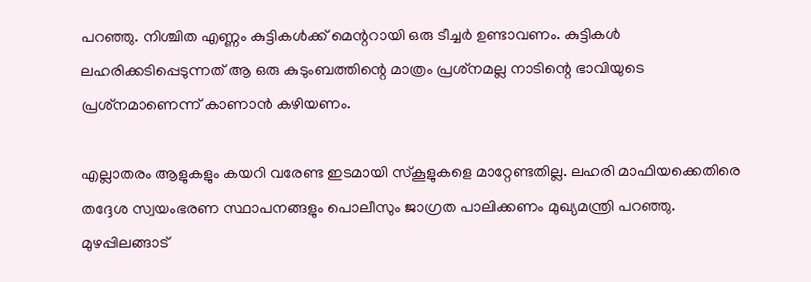പറഞ്ഞു. നിശ്ചിത എണ്ണം കുട്ടികള്‍ക്ക് മെന്ററായി ഒരു ടീച്ചര്‍ ഉണ്ടാവണം. കുട്ടികള്‍ ലഹരിക്കടിപ്പെടുന്നത് ആ ഒരു കുടുംബത്തിന്റെ മാത്രം പ്രശ്‌നമല്ല നാടിന്റെ ഭാവിയുടെ പ്രശ്‌നമാണെന്ന് കാണാന്‍ കഴിയണം.

എല്ലാതരം ആളുകളും കയറി വരേണ്ട ഇടമായി സ്‌കൂളുകളെ മാറ്റേണ്ടതില്ല. ലഹരി മാഫിയക്കെതിരെ തദ്ദേശ സ്വയംഭരണ സ്ഥാപനങ്ങളും പൊലീസും ജാഗ്രത പാലിക്കണം മുഖ്യമന്ത്രി പറഞ്ഞു. മുഴപ്പിലങ്ങാട്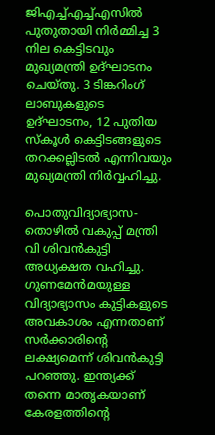ജിഎച്ച്എച്ച്എസില്‍ പുതുതായി നിര്‍മ്മിച്ച 3 നില കെട്ടിടവും മുഖ്യമന്ത്രി ഉദ്ഘാടനം ചെയ്തു. 3 ടിങ്കറിംഗ് ലാബുകളുടെ ഉദ്ഘാടനം, 12 പുതിയ സ്‌കൂള്‍ കെട്ടിടങ്ങളുടെ തറക്കല്ലിടല്‍ എന്നിവയും മുഖ്യമന്ത്രി നിര്‍വ്വഹിച്ചു.

പൊതുവിദ്യാഭ്യാസ-തൊഴില്‍ വകുപ്പ് മന്ത്രി വി ശിവന്‍കുട്ടി അധ്യക്ഷത വഹിച്ചു. ഗുണമേന്‍മയുള്ള വിദ്യാഭ്യാസം കുട്ടികളുടെ അവകാശം എന്നതാണ് സര്‍ക്കാരിന്റെ ലക്ഷ്യമെന്ന് ശിവന്‍കുട്ടി പറഞ്ഞു. ഇന്ത്യക്ക് തന്നെ മാതൃകയാണ് കേരളത്തിന്റെ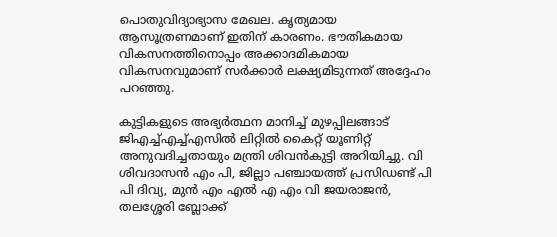പൊതുവിദ്യാഭ്യാസ മേഖല. കൃത്യമായ ആസൂത്രണമാണ് ഇതിന് കാരണം. ഭൗതികമായ വികസനത്തിനൊപ്പം അക്കാദമികമായ വികസനവുമാണ് സര്‍ക്കാര്‍ ലക്ഷ്യമിടുന്നത് അദ്ദേഹം പറഞ്ഞു.

കുട്ടികളുടെ അഭ്യര്‍ത്ഥന മാനിച്ച് മുഴപ്പിലങ്ങാട് ജിഎച്ച്എച്ച്എസില്‍ ലിറ്റില്‍ കൈറ്റ് യൂണിറ്റ് അനുവദിച്ചതായും മന്ത്രി ശിവന്‍കുട്ടി അറിയിച്ചു. വി ശിവദാസന്‍ എം പി, ജില്ലാ പഞ്ചായത്ത് പ്രസിഡണ്ട് പി പി ദിവ്യ, മുന്‍ എം എല്‍ എ എം വി ജയരാജന്‍, തലശ്ശേരി ബ്ലോക്ക്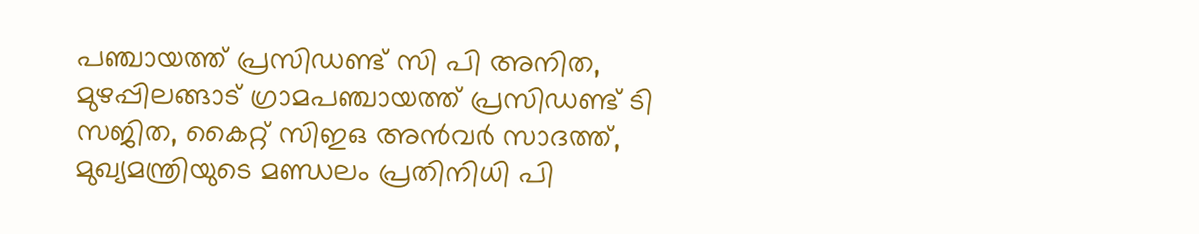പഞ്ചായത്ത് പ്രസിഡണ്ട് സി പി അനിത, മുഴപ്പിലങ്ങാട് ഗ്രാമപഞ്ചായത്ത് പ്രസിഡണ്ട് ടി സജിത, കൈറ്റ് സിഇഒ അന്‍വര്‍ സാദത്ത്, മുഖ്യമന്ത്രിയുടെ മണ്ഡലം പ്രതിനിധി പി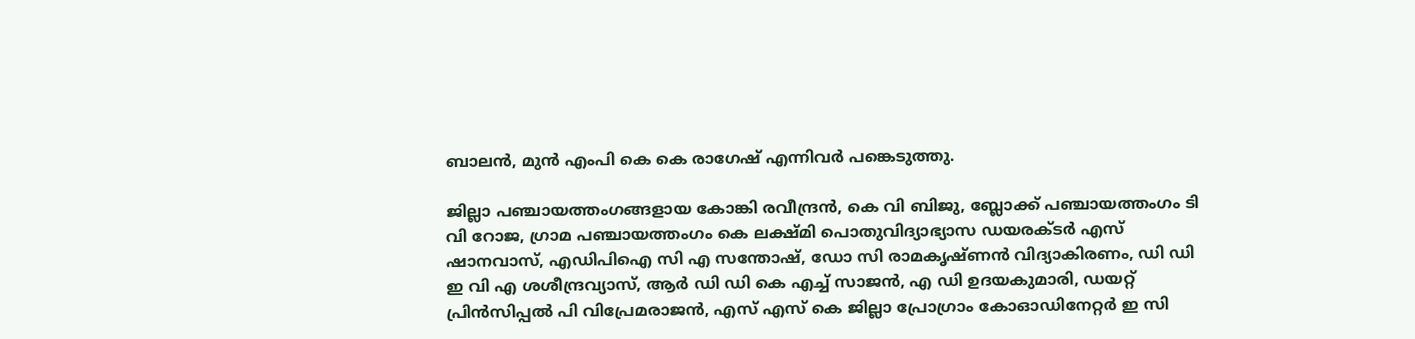ബാലന്‍, മുന്‍ എംപി കെ കെ രാഗേഷ് എന്നിവര്‍ പങ്കെടുത്തു.

ജില്ലാ പഞ്ചായത്തംഗങ്ങളായ കോങ്കി രവീന്ദ്രന്‍, കെ വി ബിജു, ബ്ലോക്ക് പഞ്ചായത്തംഗം ടി വി റോജ, ഗ്രാമ പഞ്ചായത്തംഗം കെ ലക്ഷ്മി പൊതുവിദ്യാഭ്യാസ ഡയരക്ടര്‍ എസ് ഷാനവാസ്, എഡിപിഐ സി എ സന്തോഷ്, ഡോ സി രാമകൃഷ്ണന്‍ വിദ്യാകിരണം, ഡി ഡി ഇ വി എ ശശീന്ദ്രവ്യാസ്, ആര്‍ ഡി ഡി കെ എച്ച് സാജന്‍, എ ഡി ഉദയകുമാരി, ഡയറ്റ് പ്രിന്‍സിപ്പല്‍ പി വിപ്രേമരാജന്‍, എസ് എസ് കെ ജില്ലാ പ്രോഗ്രാം കോഓഡിനേറ്റര്‍ ഇ സി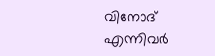വിനോദ് എന്നിവര്‍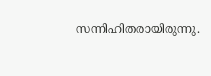സന്നിഹിതരായിരുന്നു.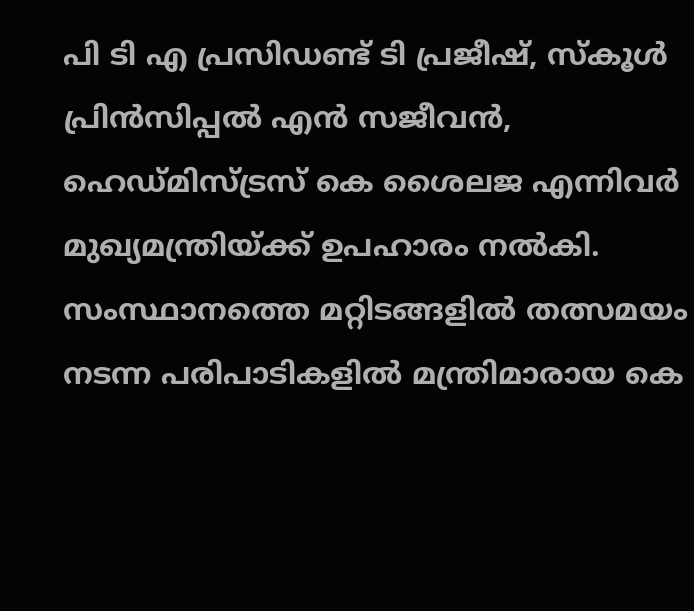പി ടി എ പ്രസിഡണ്ട് ടി പ്രജീഷ്, സ്‌കൂള്‍ പ്രിന്‍സിപ്പല്‍ എന്‍ സജീവന്‍, ഹെഡ്മിസ്ട്രസ് കെ ശൈലജ എന്നിവര്‍ മുഖ്യമന്ത്രിയ്ക്ക് ഉപഹാരം നല്‍കി. സംസ്ഥാനത്തെ മറ്റിടങ്ങളില്‍ തത്സമയം നടന്ന പരിപാടികളില്‍ മന്ത്രിമാരായ കെ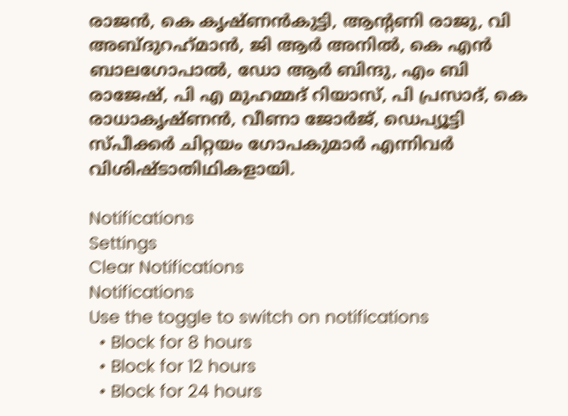രാജന്‍, കെ കൃഷ്ണന്‍കുട്ടി, ആന്റണി രാജു, വി അബ്ദുറഹ്‌മാന്‍, ജി ആര്‍ അനില്‍, കെ എന്‍ ബാലഗോപാല്‍, ഡോ ആര്‍ ബിന്ദു, എം ബി രാജേഷ്, പി എ മുഹമ്മദ് റിയാസ്, പി പ്രസാദ്, കെ രാധാകൃഷ്ണന്‍, വീണാ ജോര്‍ജ്, ഡെപ്യൂട്ടി സ്പീക്കര്‍ ചിറ്റയം ഗോപകുമാര്‍ എന്നിവര്‍ വിശിഷ്ടാതിഥികളായി.

Notifications
Settings
Clear Notifications
Notifications
Use the toggle to switch on notifications
  • Block for 8 hours
  • Block for 12 hours
  • Block for 24 hours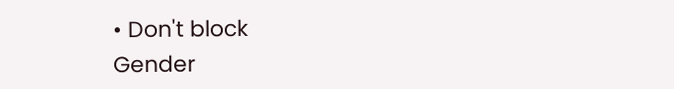• Don't block
Gender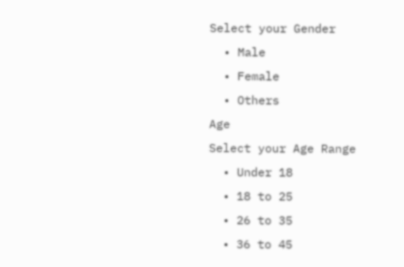Select your Gender
  • Male
  • Female
  • Others
Age
Select your Age Range
  • Under 18
  • 18 to 25
  • 26 to 35
  • 36 to 45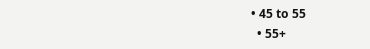• 45 to 55
  • 55+